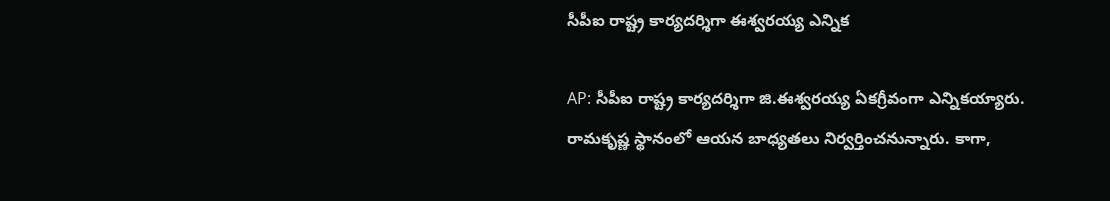సీపీఐ రాష్ట్ర కార్యదర్శిగా ఈశ్వరయ్య ఎన్నిక

AP: సీపీఐ రాష్ట్ర కార్యదర్శిగా జి.ఈశ్వరయ్య ఏకగ్రీవంగా ఎన్నికయ్యారు. రామకృష్ణ స్థానంలో ఆయన బాధ్యతలు నిర్వర్తించనున్నారు. కాగా,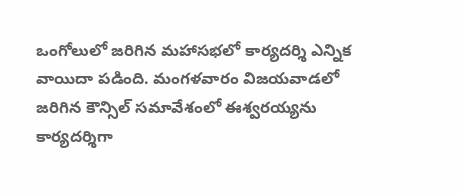ఒంగోలులో జరిగిన మహాసభలో కార్యదర్శి ఎన్నిక వాయిదా పడింది. మంగళవారం విజయవాడలో జరిగిన కౌన్సిల్ సమావేశంలో ఈశ్వరయ్యను కార్యదర్శిగా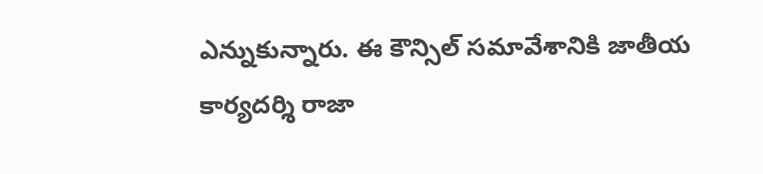ఎన్నుకున్నారు. ఈ కౌన్సిల్ సమావేశానికి జాతీయ కార్యదర్శి రాజా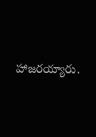హాజరయ్యారు.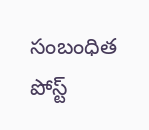సంబంధిత పోస్ట్